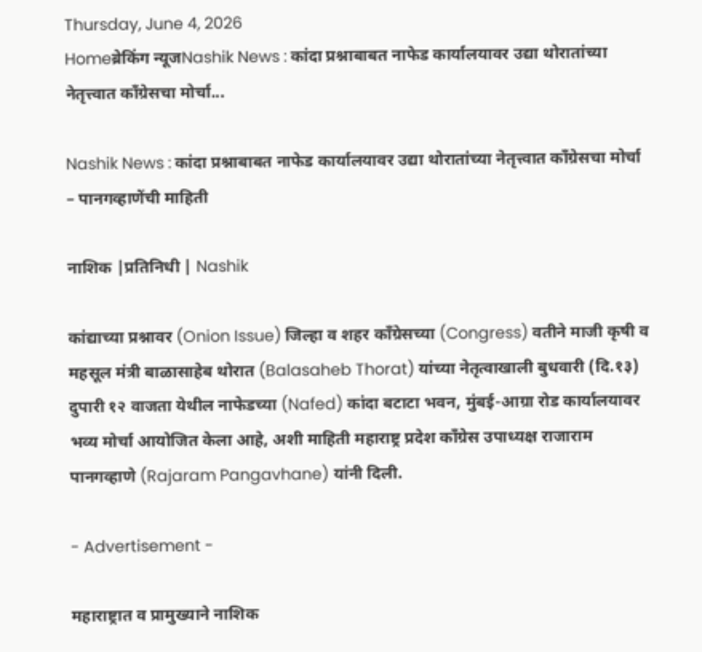Thursday, June 4, 2026
Homeब्रेकिंग न्यूजNashik News : कांदा प्रश्नाबाबत नाफेड कार्यालयावर उद्या थोरातांच्या नेतृत्त्वात काँग्रेसचा मोर्चा...

Nashik News : कांदा प्रश्नाबाबत नाफेड कार्यालयावर उद्या थोरातांच्या नेतृत्त्वात काँग्रेसचा मोर्चा – पानगव्हाणेंची माहिती

नाशिक |प्रतिनिधी | Nashik

कांद्याच्या प्रश्नावर (Onion Issue) जिल्हा व शहर काँग्रेसच्या (Congress) वतीने माजी कृषी व महसूल मंत्री बाळासाहेब थोरात (Balasaheb Thorat) यांच्या नेतृत्वाखाली बुधवारी (दि.१३) दुपारी १२ वाजता येथील नाफेडच्या (Nafed) कांदा बटाटा भवन, मुंबई-आग्रा रोड कार्यालयावर भव्य मोर्चा आयोजित केला आहे, अशी माहिती महाराष्ट्र प्रदेश काँग्रेस उपाध्यक्ष राजाराम पानगव्हाणे (Rajaram Pangavhane) यांनी दिली.

- Advertisement -

महाराष्ट्रात व प्रामुख्याने नाशिक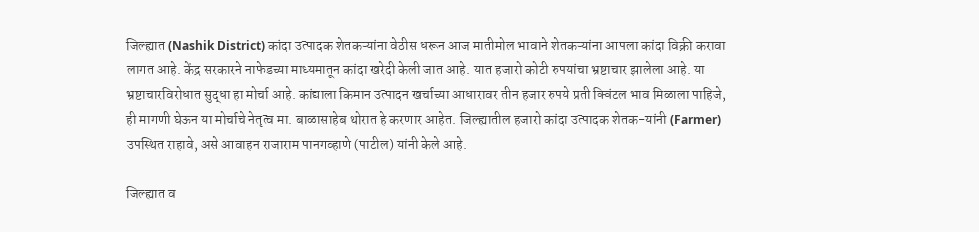जिल्ह्यात (Nashik District) कांदा उत्पादक शेतकऱ्यांना वेठीस धरून आज मातीमोल भावाने शेतकऱ्यांना आपला कांदा विक्री करावा लागत आहे. केंद्र सरकारने नाफेडच्या माध्यमातून कांदा खरेदी केली जात आहे. यात हजारो कोटी रुपयांचा भ्रष्टाचार झालेला आहे. या भ्रष्टाचारविरोधात सुद्धा हा मोर्चा आहे. कांद्याला किमान उत्पादन खर्चाच्या आधारावर तीन हजार रुपये प्रती क्विंटल भाव मिळाला पाहिजे, ही मागणी घेऊन या मोर्चाचे नेतृत्व मा. बाळासाहेब थोरात हे करणार आहेत. जिल्ह्यातील हजारो कांदा उत्पादक शेतक-यांनी (Farmer) उपस्थित राहावे, असे आवाहन राजाराम पानगव्हाणे (पाटील) यांनी केले आहे.

जिल्ह्यात व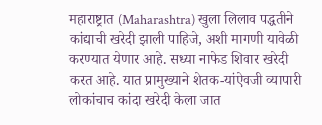महाराष्ट्रात (Maharashtra) खुला लिलाव पद्धतीने कांद्याची खरेदी झाली पाहिजे, अशी मागणी यावेळी करण्यात येणार आहे. सध्या नाफेड शिवार खरेदी करत आहे. यात प्रामुख्याने शेतक-यांऐवजी व्यापारी लोकांचाच कांदा खरेदी केला जात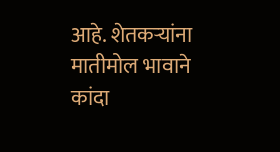आहे. शेतकऱ्यांना मातीमोल भावाने कांदा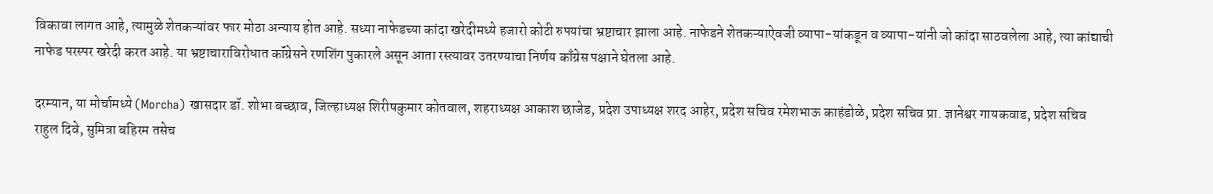विकावा लागत आहे, त्यामुळे शेतकऱ्यांवर फार मोठा अन्याय होत आहे. सध्या नाफेडच्या कांदा खरेदीमध्ये हजारो कोटी रुपयांचा भ्रष्टाचार झाला आहे. नाफेडने शेतकऱ्याऐवजी व्यापा-यांकडून व व्यापा-यांनी जो कांदा साठवलेला आहे, त्या कांद्याची नाफेड परस्पर खरेदी करत आहे. या भ्रष्टाचाराविरोधात कॉंग्रेसने रणशिंग पुकारले असून आता रस्त्यावर उतरण्याचा निर्णय काँग्रेस पक्षाने घेतला आहे.

दरम्यान, या मोर्चामध्ये (Morcha) खासदार डॉ. शोभा बच्छाव, जिल्हाध्यक्ष शिरीषकुमार कोतवाल, शहराध्यक्ष आकाश छाजेड, प्रदेश उपाध्यक्ष शरद आहेर, प्रदेश सचिव रमेशभाऊ काहंडोळे, प्रदेश सचिव प्रा. ज्ञानेश्वर गायकवाड, प्रदेश सचिव राहुल दिवे, सुमित्रा बहिरम तसेच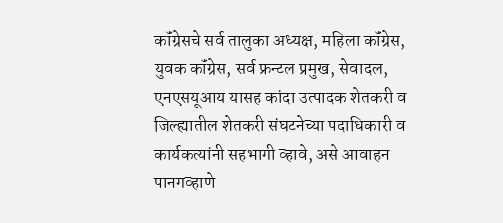कॉंग्रेसचे सर्व तालुका अध्यक्ष, महिला कॉंग्रेस, युवक कॉंग्रेस, सर्व फ्रन्टल प्रमुख, सेवादल, एनएसयूआय यासह कांदा उत्पादक शेतकरी व जिल्ह्यातील शेतकरी संघटनेच्या पदाधिकारी व कार्यकत्यांनी सहभागी व्हावे, असे आवाहन पानगव्हाणे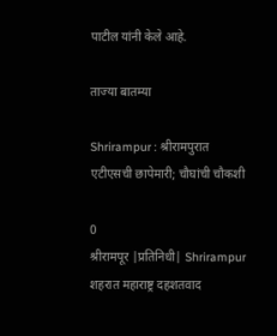पाटील यांनी केले आहे.

ताज्या बातम्या

Shrirampur : श्रीरामपुरात एटीएसची छापेमारी; चौघांची चौकशी

0
श्रीरामपूर |प्रतिनिधी| Shrirampur शहरात महाराष्ट्र दहशतवाद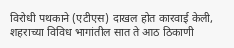विरोधी पथकाने (एटीएस) दाखल होत कारवाई केली, शहराच्या विविध भागांतील सात ते आठ ठिकाणी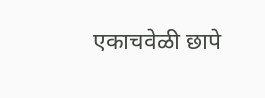एकाचवेळी छापे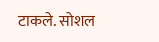टाकले. सोशल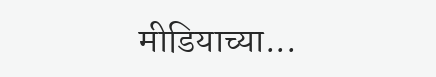मीडियाच्या...